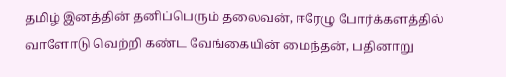தமிழ் இனத்தின் தனிப்பெரும் தலைவன், ஈரேழு போர்க்களத்தில் வாளோடு வெற்றி கண்ட வேங்கையின் மைந்தன், பதினாறு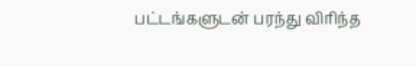பட்டங்களுடன் பரந்து விரிந்த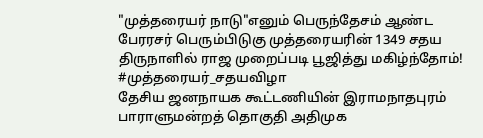"முத்தரையர் நாடு"எனும் பெருந்தேசம் ஆண்ட பேரரசர் பெரும்பிடுகு முத்தரையரின் 1349 சதய திருநாளில் ராஜ முறைப்படி பூஜித்து மகிழ்ந்தோம்!
#முத்தரையர்_சதயவிழா
தேசிய ஜனநாயக கூட்டணியின் இராமநாதபுரம் பாராளுமன்றத் தொகுதி அதிமுக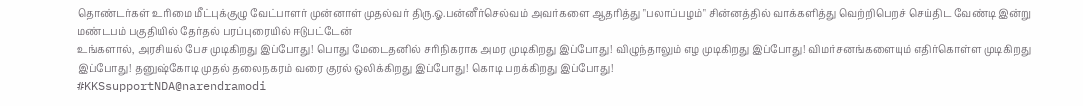தொண்டர்கள் உரிமை மீட்புக்குழு வேட்பாளர் முன்னாள் முதல்வர் திரு.ஓ.பன்னீர்செல்வம் அவர்களை ஆதரித்து "பலாப்பழம்" சின்னத்தில் வாக்களித்து வெற்றிபெறச் செய்திட வேண்டி இன்று மண்டபம் பகுதியில் தேர்தல் பரப்புரையில் ஈடுபட்டேன்
உங்களால், அரசியல் பேச முடிகிறது இப்போது! பொது மேடைதனில் சரிநிகராக அமர முடிகிறது இப்போது! விழுந்தாலும் எழ முடிகிறது இப்போது! விமர்சனங்களையும் எதிர்கொள்ள முடிகிறது இப்போது! தனுஷ்கோடி முதல் தலைநகரம் வரை குரல் ஒலிக்கிறது இப்போது! கொடி பறக்கிறது இப்போது!
#KKSsupportNDA@narendramodi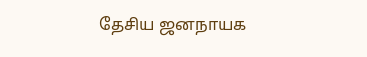தேசிய ஜனநாயக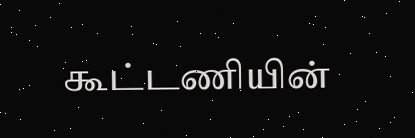கூட்டணியின்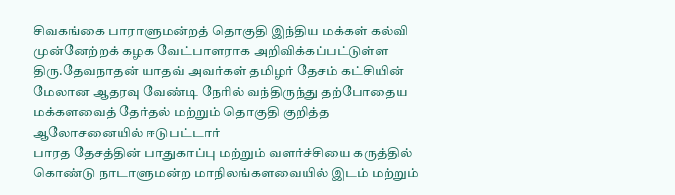சிவகங்கை பாராளுமன்றத் தொகுதி இந்திய மக்கள் கல்வி முன்னேற்றக் கழக வேட்பாளராக அறிவிக்கப்பட்டுள்ள திரு.தேவநாதன் யாதவ் அவர்கள் தமிழர் தேசம் கட்சியின் மேலான ஆதரவு வேண்டி நேரில் வந்திருந்து தற்போதைய மக்களவைத் தேர்தல் மற்றும் தொகுதி குறித்த ஆலோசனையில் ஈடுபட்டார்
பாரத தேசத்தின் பாதுகாப்பு மற்றும் வளர்ச்சியை கருத்தில் கொண்டு நாடாளுமன்ற மாநிலங்களவையில் இடம் மற்றும்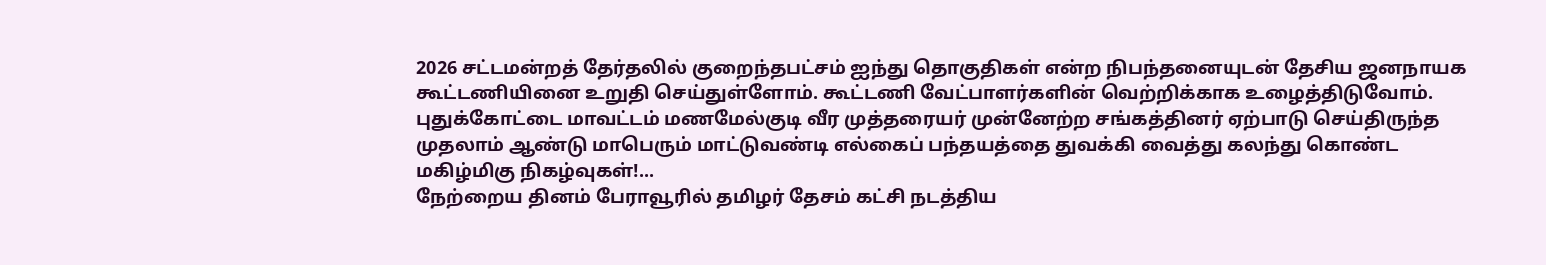2026 சட்டமன்றத் தேர்தலில் குறைந்தபட்சம் ஐந்து தொகுதிகள் என்ற நிபந்தனையுடன் தேசிய ஜனநாயக கூட்டணியினை உறுதி செய்துள்ளோம். கூட்டணி வேட்பாளர்களின் வெற்றிக்காக உழைத்திடுவோம்.
புதுக்கோட்டை மாவட்டம் மணமேல்குடி வீர முத்தரையர் முன்னேற்ற சங்கத்தினர் ஏற்பாடு செய்திருந்த முதலாம் ஆண்டு மாபெரும் மாட்டுவண்டி எல்கைப் பந்தயத்தை துவக்கி வைத்து கலந்து கொண்ட மகிழ்மிகு நிகழ்வுகள்!...
நேற்றைய தினம் பேராவூரில் தமிழர் தேசம் கட்சி நடத்திய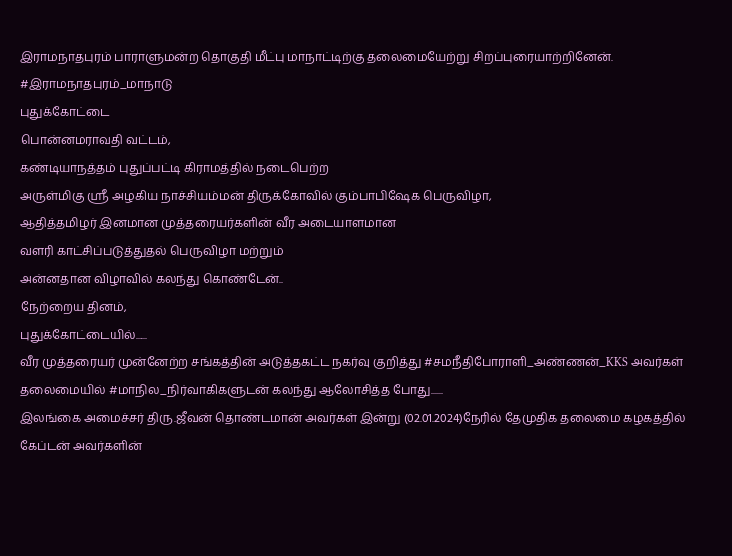இராமநாதபுரம் பாராளுமன்ற தொகுதி மீட்பு மாநாட்டிற்கு தலைமையேற்று சிறப்புரையாற்றினேன்.
#இராமநாதபுரம்_மாநாடு
புதுக்கோட்டை
பொன்னமராவதி வட்டம்,
கண்டியாநத்தம் புதுப்பட்டி கிராமத்தில் நடைபெற்ற
அருள்மிகு ஸ்ரீ அழகிய நாச்சியம்மன் திருக்கோவில் கும்பாபிஷேக பெருவிழா,
ஆதித்தமிழர் இனமான முத்தரையர்களின் வீர அடையாளமான
வளரி காட்சிப்படுத்துதல் பெருவிழா மற்றும்
அன்னதான விழாவில் கலந்து கொண்டேன்..
நேற்றைய தினம்,
புதுக்கோட்டையில்......
வீர முத்தரையர் முன்னேற்ற சங்கத்தின் அடுத்தகட்ட நகர்வு குறித்து #சமநீதிபோராளி_அண்ணன்_KKS அவர்கள் தலைமையில் #மாநில_நிர்வாகிகளுடன் கலந்து ஆலோசித்த போது......
இலங்கை அமைச்சர் திரு.ஜீவன் தொண்டமான் அவர்கள் இன்று (02.01.2024)நேரில் தேமுதிக தலைமை கழகத்தில் கேப்டன் அவர்களின்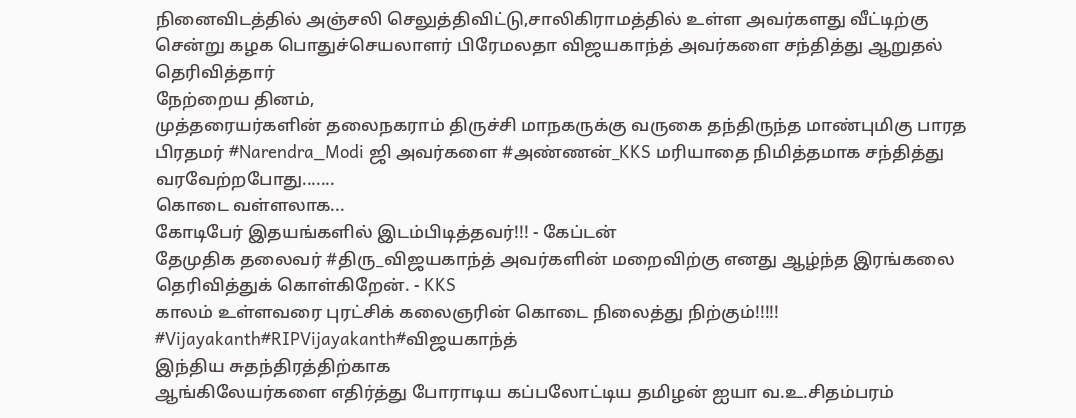நினைவிடத்தில் அஞ்சலி செலுத்திவிட்டு,சாலிகிராமத்தில் உள்ள அவர்களது வீட்டிற்கு சென்று கழக பொதுச்செயலாளர் பிரேமலதா விஜயகாந்த் அவர்களை சந்தித்து ஆறுதல் தெரிவித்தார்
நேற்றைய தினம்,
முத்தரையர்களின் தலைநகராம் திருச்சி மாநகருக்கு வருகை தந்திருந்த மாண்புமிகு பாரத பிரதமர் #Narendra_Modi ஜி அவர்களை #அண்ணன்_KKS மரியாதை நிமித்தமாக சந்தித்து வரவேற்றபோது.......
கொடை வள்ளலாக...
கோடிபேர் இதயங்களில் இடம்பிடித்தவர்!!! - கேப்டன்
தேமுதிக தலைவர் #திரு_விஜயகாந்த் அவர்களின் மறைவிற்கு எனது ஆழ்ந்த இரங்கலை தெரிவித்துக் கொள்கிறேன். - KKS
காலம் உள்ளவரை புரட்சிக் கலைஞரின் கொடை நிலைத்து நிற்கும்!!!!!
#Vijayakanth#RIPVijayakanth#விஜயகாந்த்
இந்திய சுதந்திரத்திற்காக
ஆங்கிலேயர்களை எதிர்த்து போராடிய கப்பலோட்டிய தமிழன் ஐயா வ.உ.சிதம்பரம்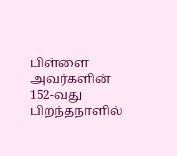பிள்ளை அவர்களின் 152-வது பிறந்தநாளில்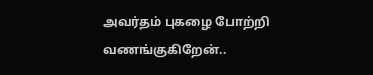அவர்தம் புகழை போற்றி வணங்குகிறேன்..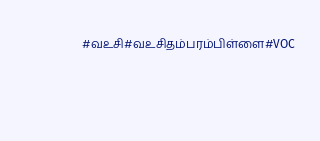#வஉசி#வஉசிதம்பரம்பிள்ளை#VOC